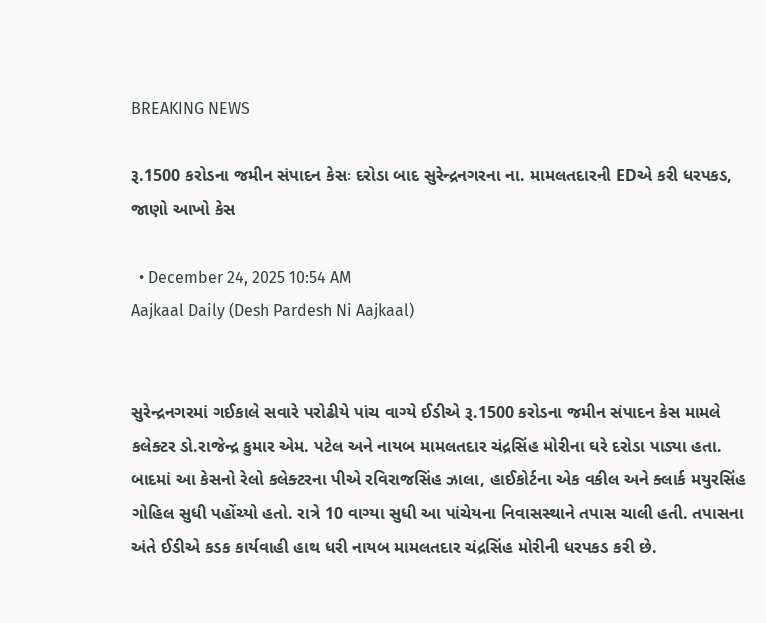BREAKING NEWS

રૂ.1500 કરોડના જમીન સંપાદન કેસઃ દરોડા બાદ સુરેન્દ્રનગરના ના. મામલતદારની EDએ કરી ધરપકડ, જાણો આખો કેસ

  • December 24, 2025 10:54 AM
Aajkaal Daily (Desh Pardesh Ni Aajkaal)


સુરેન્દ્રનગરમાં ગઈકાલે સવારે પરોઢીયે પાંચ વાગ્યે ઈડીએ રૂ.1500 કરોડના જમીન સંપાદન કેસ મામલે કલેક્ટર ડો.રાજેન્દ્ર કુમાર એમ. પટેલ અને નાયબ મામલતદાર ચંદ્રસિંહ મોરીના ઘરે દરોડા પાડ્યા હતા. બાદમાં આ કેસનો રેલો કલેક્ટરના પીએ રવિરાજસિંહ ઝાલા, હાઈકોર્ટના એક વકીલ અને ક્લાર્ક મયુરસિંહ ગોહિલ સુધી પહોંચ્યો હતો. રાત્રે 10 વાગ્યા સુધી આ પાંચેયના નિવાસસ્થાને તપાસ ચાલી હતી. તપાસના અંતે ઈડીએ કડક કાર્યવાહી હાથ ધરી નાયબ મામલતદાર ચંદ્રસિંહ મોરીની ધરપકડ કરી છે.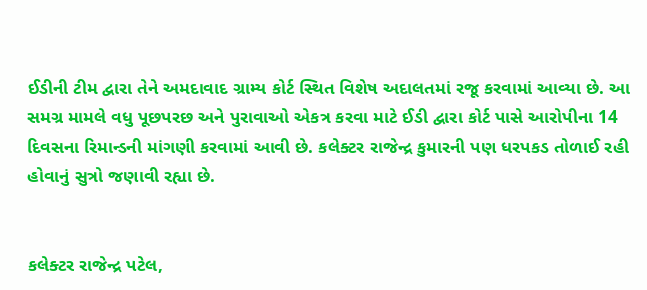ઈડીની ટીમ દ્વારા તેને અમદાવાદ ગ્રામ્ય કોર્ટ સ્થિત વિશેષ અદાલતમાં રજૂ કરવામાં આવ્યા છે. આ સમગ્ર મામલે વધુ પૂછપરછ અને પુરાવાઓ એકત્ર કરવા માટે ઈડી દ્વારા કોર્ટ પાસે આરોપીના 14 દિવસના રિમાન્ડની માંગણી કરવામાં આવી છે. કલેક્ટર રાજેન્દ્ર કુમારની પણ ધરપકડ તોળાઈ રહી હોવાનું સુત્રો જણાવી રહ્યા છે.


કલેક્ટર રાજેન્દ્ર પટેલ,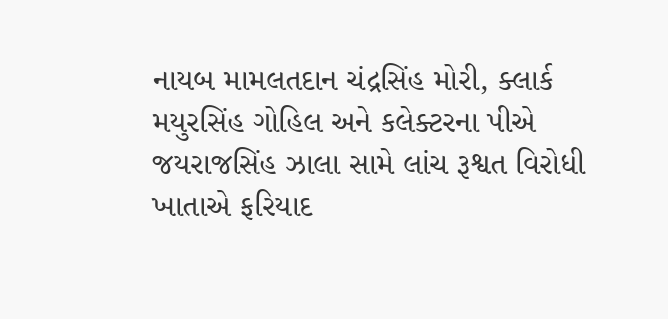નાયબ મામલતદાન ચંદ્રસિંહ મોરી, ક્લાર્ક મયુરસિંહ ગોહિલ અને કલેક્ટરના પીએ જયરાજસિંહ ઝાલા સામે લાંચ રૂશ્વત વિરોધી ખાતાએ ફરિયાદ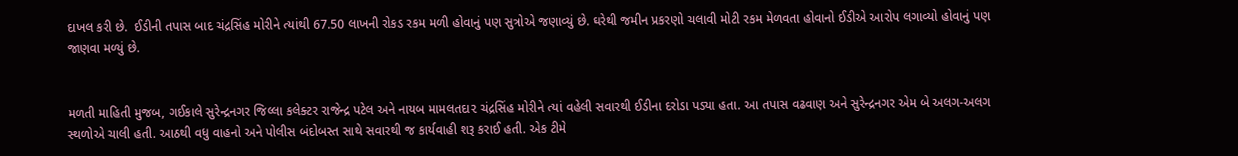દાખલ કરી છે.  ઈડીની તપાસ બાદ ચંદ્રસિંહ મોરીને ત્યાંથી 67.50 લાખની રોકડ રકમ મળી હોવાનું પણ સુત્રોએ જણાવ્યું છે. ઘરેથી જમીન પ્રકરણો ચલાવી મોટી રકમ મેળવતા હોવાનો ઈડીએ આરોપ લગાવ્યો હોવાનું પણ જાણવા મળ્યું છે.


મળતી માહિતી મુજબ, ગઈકાલે સુરેન્દ્રનગર જિલ્લા કલેક્ટર રાજેન્દ્ર પટેલ અને નાયબ મામલતદા૨ ચંદ્રસિંહ મોરીને ત્યાં વહેલી સવારથી ઈડીના દરોડા પડ્યા હતા. આ તપાસ વઢવાણ અને સુરેન્દ્રનગર એમ બે અલગ-અલગ સ્થળોએ ચાલી હતી. આઠથી વધુ વાહનો અને પોલીસ બંદોબસ્ત સાથે સવારથી જ કાર્યવાહી શરૂ કરાઈ હતી. એક ટીમે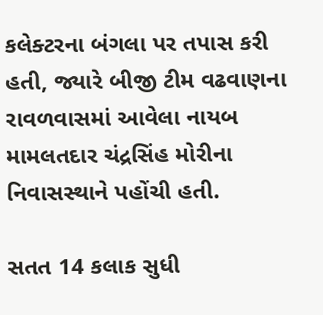કલેક્ટરના બંગલા પર તપાસ કરી હતી, જ્યારે બીજી ટીમ વઢવાણના રાવળવાસમાં આવેલા નાયબ મામલતદાર ચંદ્રસિંહ મોરીના નિવાસસ્થાને પહોંચી હતી.

સતત 14 કલાક સુધી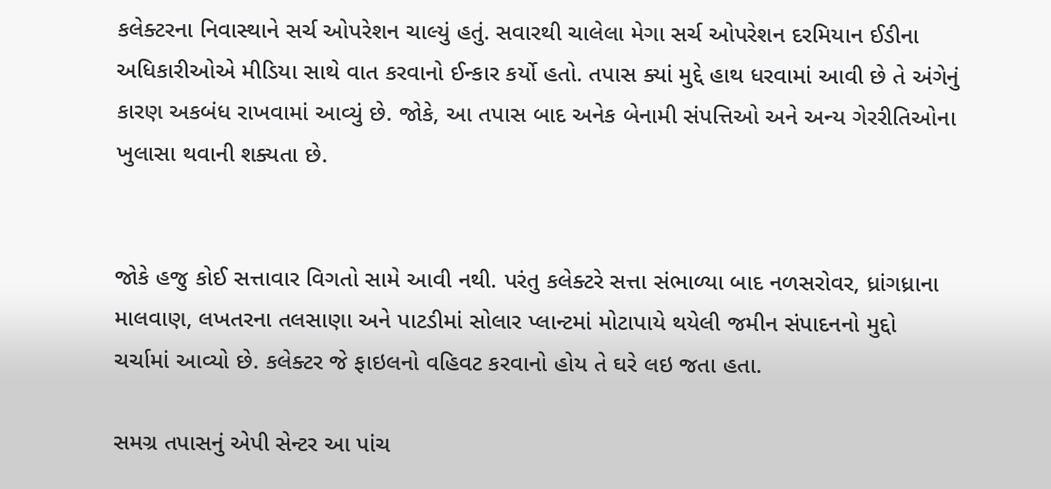કલેક્ટરના નિવાસ્થાને સર્ચ ઓપરેશન ચાલ્યું હતું. સવારથી ચાલેલા મેગા સર્ચ ઓપરેશન દરમિયાન ઈડીના અધિકારીઓએ મીડિયા સાથે વાત કરવાનો ઈન્કાર કર્યો હતો. તપાસ ક્યાં મુદ્દે હાથ ધરવામાં આવી છે તે અંગેનું કારણ અકબંધ રાખવામાં આવ્યું છે. જોકે, આ તપાસ બાદ અનેક બેનામી સંપત્તિઓ અને અન્ય ગેરરીતિઓના ખુલાસા થવાની શક્યતા છે.


જોકે હજુ કોઈ સત્તાવાર વિગતો સામે આવી નથી. પરંતુ કલેક્ટરે સત્તા સંભાળ્યા બાદ નળસરોવર, ધ્રાંગધ્રાના માલવાણ, લખતરના તલસાણા અને પાટડીમાં સોલાર પ્લાન્ટમાં મોટાપાયે થયેલી જમીન સંપાદનનો મુદ્દો ચર્ચામાં આવ્યો છે. કલેક્ટર જે ફાઇલનો વહિવટ કરવાનો હોય તે ઘરે લઇ જતા હતા.

સમગ્ર તપાસનું એપી સેન્ટર આ પાંચ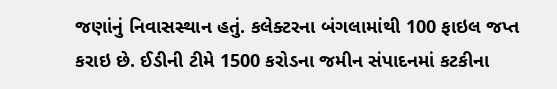જણાંનું નિવાસસ્થાન હતું. કલેક્ટરના બંગલામાંથી 100 ફાઇલ જપ્ત કરાઇ છે. ઈડીની ટીમે 1500 કરોડના જમીન સંપાદનમાં કટકીના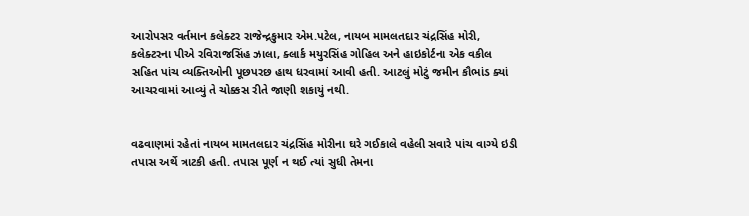આરોપસર વર્તમાન કલેક્ટર રાજેન્દ્રકુમાર એમ.પટેલ, નાયબ મામલતદાર ચંદ્રસિંહ મોરી, કલેક્ટરના પીએ રવિરાજસિંહ ઝાલા, ક્લાર્ક મયુરસિંહ ગોહિલ અને હાઇકોર્ટના એક વકીલ સહિત પાંચ વ્યક્તિઓની પૂછપરછ હાથ ધરવામાં આવી હતી. આટલું મોટું જમીન કૌભાંડ ક્યાં આચરવામાં આવ્યું તે ચોક્કસ રીતે જાણી શકાયું નથી.


વઢવાણમાં રહેતાં નાયબ મામતલદાર ચંદ્રસિંહ મોરીના ઘરે ગઈકાલે વહેલી સવારે પાંચ વાગ્યે ઇડી તપાસ અર્થે ત્રાટકી હતી. તપાસ પૂર્ણ ન થઈ ત્યાં સુધી તેમના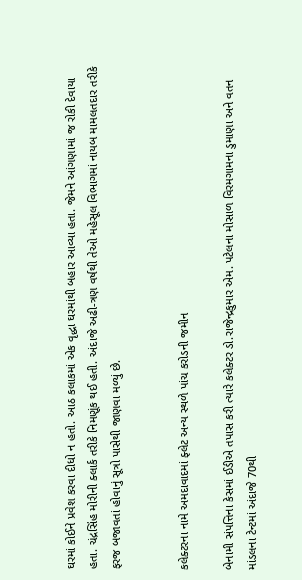ઘરમાં કોઈને પ્રવેશ કરવા દીધો ન હતો. આઠ કલાકમાં એક વૃદ્ધા ઘરમાંથી બહાર આવ્યા હતા. જેમને આંગણામાં જ રોકી દેવાયા હતા. ચંદ્રસિંહ મોરીની ક્લાર્ક તરીકે નિમણૂંક થઈ હતી. અંદાજે અઢી-ત્રણ વર્ષથી તેઓ મહેસૂલ વિભાગમાં નાયબ મામલતદાર તરીકે ફરજ બજાવતાં હોવાનું સૂત્રો પાસેથી જાણવા મળ્યું છે.


કલેક્ટરના નામે અમદાવાદમાં ફ્લેટ અન્ય સ્થળે પાંચ કરોડની જમીન

બેનામી સંપત્તિના કેસમાં ઈડીએ તપાસ કરી ત્યારે કલેક્ટર ડો.રાજેન્દ્રકુમાર એમ. પટેલના મોસાળ વિરમગામના ડુમાણા અને વતન માંડલના ટેન્ટમાં અંદાજે 70થી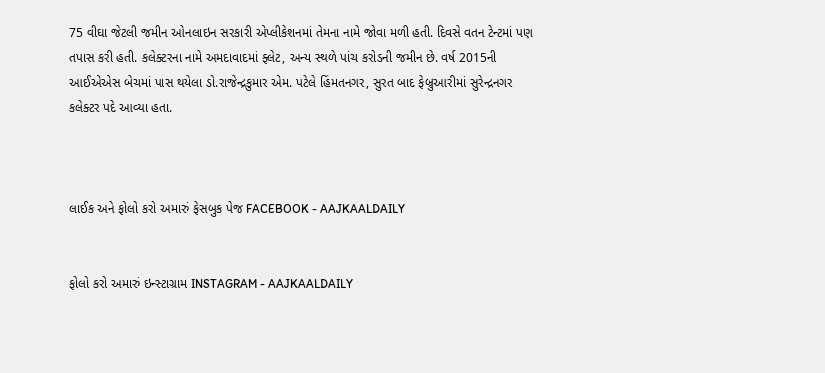75 વીઘા જેટલી જમીન ઓનલાઇન સરકારી એપ્લીકેશનમાં તેમના નામે જોવા મળી હતી. દિવસે વતન ટેન્ટમાં પણ તપાસ કરી હતી. કલેક્ટરના નામે અમદાવાદમાં ફ્લેટ, અન્ય સ્થળે પાંચ કરોડની જમીન છે. વર્ષ 2015ની આઈએએસ બેચમાં પાસ થયેલા ડો.રાજેન્દ્રકુમાર એમ. પટેલે હિંમતનગર, સુરત બાદ ફેબ્રુઆરીમાં સુરેન્દ્રનગર કલેક્ટર પદે આવ્યા હતા.



લાઈક અને ફોલો કરો અમારું ફેસબુક પેજ FACEBOOK - AAJKAALDAILY


ફોલો કરો અમારું ઇન્સ્ટાગ્રામ INSTAGRAM - AAJKAALDAILY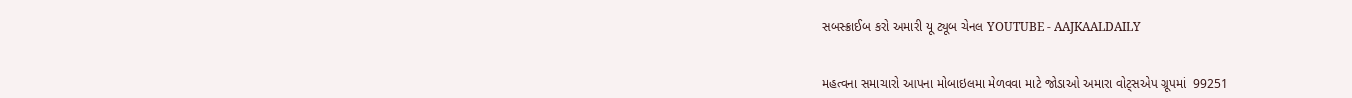સબસ્ક્રાઈબ કરો અમારી યૂ ટ્યૂબ ચેનલ YOUTUBE - AAJKAALDAILY


મહત્વના સમાચારો આપના મોબાઇલમા મેળવવા માટે જોડાઓ અમારા વોટ્સએપ ગ્રૂપમાં  99251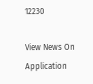12230

View News On Application